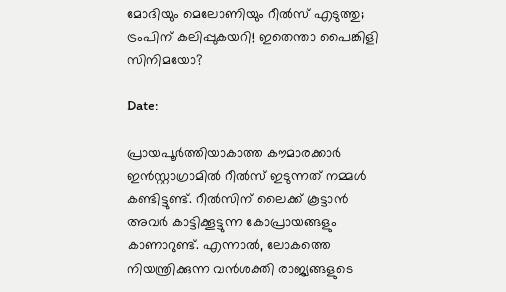മോദിയും മെലോണിയും റീല്‍സ് എടുത്തു; ട്രംപിന് കലിപ്പുകയറി! ഇതെന്താ പൈങ്കിളി സിനിമയോ?

Date:

പ്രായപൂര്‍ത്തിയാകാത്ത കൗമാരക്കാര്‍ ഇന്‍സ്റ്റാഗ്രാമില്‍ റീല്‍സ് ഇടുന്നത് നമ്മള്‍ കണ്ടിട്ടുണ്ട്. റീല്‍സിന് ലൈക്ക് കൂട്ടാന്‍ അവര്‍ കാട്ടിക്കൂട്ടുന്ന കോപ്രായങ്ങളും കാണാറുണ്ട്. എന്നാല്‍, ലോകത്തെ നിയന്ത്രിക്കുന്ന വന്‍ശക്തി രാജ്യങ്ങളുടെ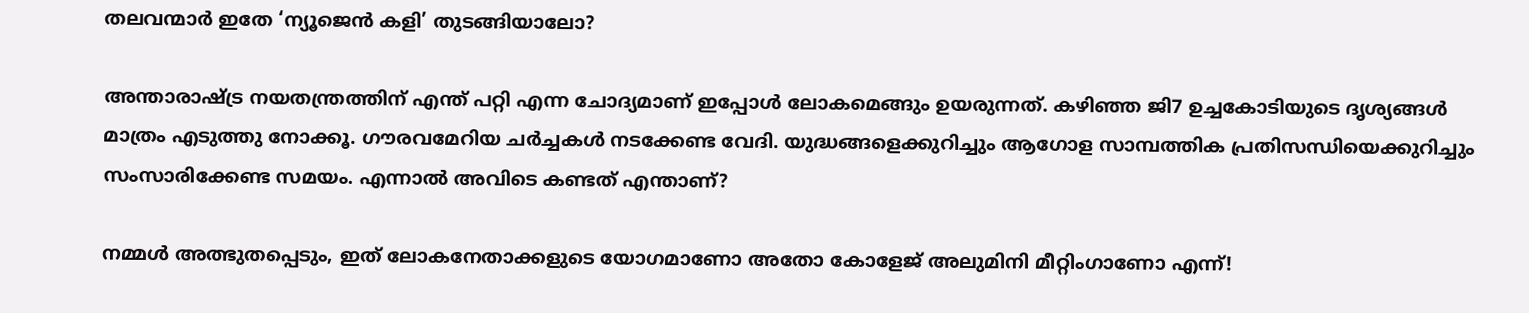തലവന്മാര്‍ ഇതേ ‘ന്യൂജെന്‍ കളി’ തുടങ്ങിയാലോ?

അന്താരാഷ്ട്ര നയതന്ത്രത്തിന് എന്ത് പറ്റി എന്ന ചോദ്യമാണ് ഇപ്പോള്‍ ലോകമെങ്ങും ഉയരുന്നത്. കഴിഞ്ഞ ജി7 ഉച്ചകോടിയുടെ ദൃശ്യങ്ങള്‍ മാത്രം എടുത്തു നോക്കൂ. ഗൗരവമേറിയ ചര്‍ച്ചകള്‍ നടക്കേണ്ട വേദി. യുദ്ധങ്ങളെക്കുറിച്ചും ആഗോള സാമ്പത്തിക പ്രതിസന്ധിയെക്കുറിച്ചും സംസാരിക്കേണ്ട സമയം. എന്നാല്‍ അവിടെ കണ്ടത് എന്താണ്?

നമ്മള്‍ അത്ഭുതപ്പെടും, ഇത് ലോകനേതാക്കളുടെ യോഗമാണോ അതോ കോളേജ് അലുമിനി മീറ്റിംഗാണോ എന്ന്!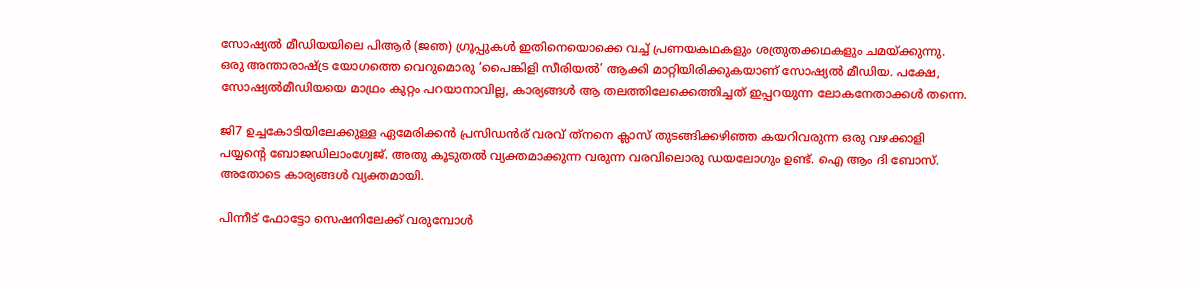സോഷ്യല്‍ മീഡിയയിലെ പിആര്‍ (ജഞ) ഗ്രൂപ്പുകള്‍ ഇതിനെയൊക്കെ വച്ച് പ്രണയകഥകളും ശത്രുതക്കഥകളും ചമയ്ക്കുന്നു. ഒരു അന്താരാഷ്ട്ര യോഗത്തെ വെറുമൊരു ‘പൈങ്കിളി സീരിയല്‍’ ആക്കി മാറ്റിയിരിക്കുകയാണ് സോഷ്യല്‍ മീഡിയ. പക്ഷേ, സോഷ്യല്‍മീഡിയയെ മാഥ്രം കുറ്റം പറയാനാവില്ല, കാര്യങ്ങള്‍ ആ തലത്തിലേക്കെത്തിച്ചത് ഇപ്പറയുന്ന ലോകനേതാക്കള്‍ തന്നെ.

ജി7 ഉച്ചകോടിയിലേക്കുള്ള ഏമേരിക്കന്‍ പ്രസിഡന്‍ര് വരവ് ത്‌നനെ ക്ലാസ് തുടങ്ങിക്കഴിഞ്ഞ കയറിവരുന്ന ഒരു വഴക്കാളി പയ്യന്റെ ബോജഡിലാംഗ്വേജ്. അതു കൂടുതല്‍ വ്യക്തമാക്കുന്ന വരുന്ന വരവിലൊരു ഡയലോഗും ഉണ്ട്. ഐ ആം ദി ബോസ്. അതോടെ കാര്യങ്ങള്‍ വ്യക്തമായി.

പിന്നീട് ഫോട്ടോ സെഷനിലേക്ക് വരുമ്പോള്‍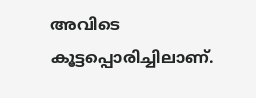അവിടെ കൂട്ടപ്പൊരിച്ചിലാണ്.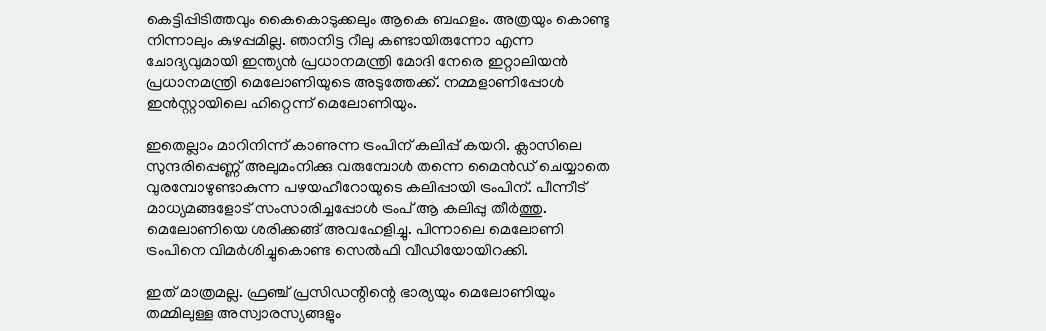കെട്ടിപ്പിടിത്തവും കൈകൊടുക്കലും ആകെ ബഹളം. അത്രയും കൊണ്ടു നിന്നാലും കുഴപ്പമില്ല. ഞാനിട്ട റീലു കണ്ടായിരുന്നോ എന്ന ചോദ്യവുമായി ഇന്ത്യന്‍ പ്രധാനമന്ത്രി മോദി നേരെ ഇറ്റാലിയന്‍ പ്രധാനമന്ത്രി മെലോണിയുടെ അടുത്തേക്ക്. നമ്മളാണിപ്പോള്‍ ഇന്‍സ്റ്റായിലെ ഹിറ്റെന്ന് മെലോണിയും.

ഇതെല്ലാം മാറിനിന്ന് കാണുന്ന ട്രംപിന് കലിപ്പ് കയറി. ക്ലാസിലെ സുന്ദരിപ്പെണ്ണ് അലുമംനിക്കു വരുമ്പോള്‍ തന്നെ മൈന്‍ഡ് ചെയ്യാതെ വുരമ്പോഴുണ്ടാകുന്ന പഴയഹീറോയുടെ കലിപ്പായി ട്രംപിന്. പീന്നീട് മാധ്യമങ്ങളോട് സംസാരിച്ചപ്പോള്‍ ട്രംപ് ആ കലിപ്പു തീര്‍ത്തു. മെലോണിയെ ശരിക്കങ്ങ് അവഹേളിച്ചു. പിന്നാലെ മെലോണി ട്രംപിനെ വിമര്‍ശിച്ചുകൊണ്ട സെല്‍ഫി വീഡിയോയിറക്കി.

ഇത് മാത്രമല്ല. ഫ്രഞ്ച് പ്രസിഡന്റിന്റെ ഭാര്യയും മെലോണിയും തമ്മിലുള്ള അസ്വാരസ്യങ്ങളും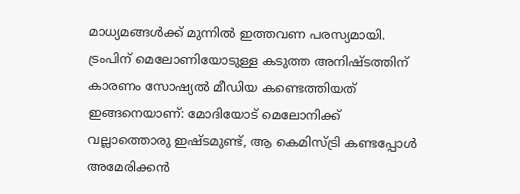മാധ്യമങ്ങള്‍ക്ക് മുന്നില്‍ ഇത്തവണ പരസ്യമായി.
ട്രംപിന് മെലോണിയോടുള്ള കടുത്ത അനിഷ്ടത്തിന് കാരണം സോഷ്യല്‍ മീഡിയ കണ്ടെത്തിയത് ഇങ്ങനെയാണ്: മോദിയോട് മെലോനിക്ക് വല്ലാത്തൊരു ഇഷ്ടമുണ്ട്, ആ കെമിസ്ട്രി കണ്ടപ്പോള്‍ അമേരിക്കന്‍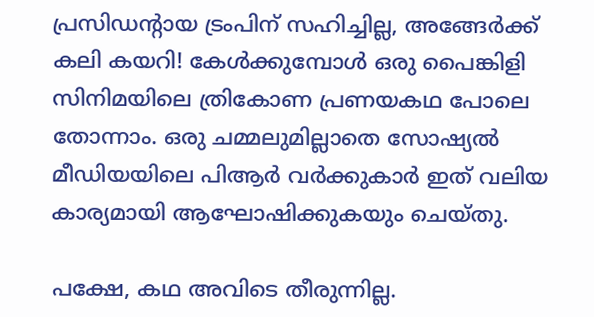പ്രസിഡന്റായ ട്രംപിന് സഹിച്ചില്ല, അങ്ങേര്‍ക്ക് കലി കയറി! കേള്‍ക്കുമ്പോള്‍ ഒരു പൈങ്കിളി സിനിമയിലെ ത്രികോണ പ്രണയകഥ പോലെ തോന്നാം. ഒരു ചമ്മലുമില്ലാതെ സോഷ്യല്‍ മീഡിയയിലെ പിആര്‍ വര്‍ക്കുകാര്‍ ഇത് വലിയ കാര്യമായി ആഘോഷിക്കുകയും ചെയ്തു.

പക്ഷേ, കഥ അവിടെ തീരുന്നില്ല.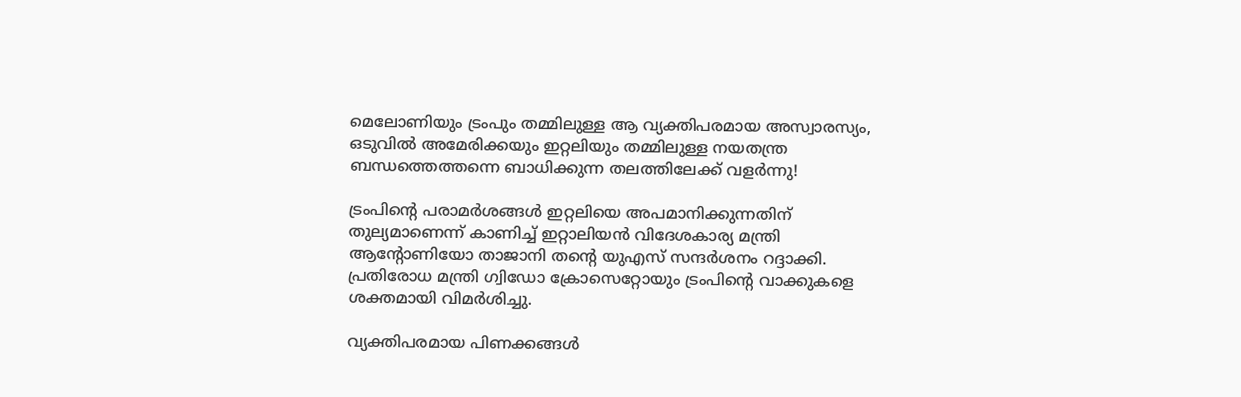മെലോണിയും ട്രംപും തമ്മിലുള്ള ആ വ്യക്തിപരമായ അസ്വാരസ്യം, ഒടുവില്‍ അമേരിക്കയും ഇറ്റലിയും തമ്മിലുള്ള നയതന്ത്ര ബന്ധത്തെത്തന്നെ ബാധിക്കുന്ന തലത്തിലേക്ക് വളര്‍ന്നു!

ട്രംപിന്റെ പരാമര്‍ശങ്ങള്‍ ഇറ്റലിയെ അപമാനിക്കുന്നതിന് തുല്യമാണെന്ന് കാണിച്ച് ഇറ്റാലിയന്‍ വിദേശകാര്യ മന്ത്രി ആന്റോണിയോ താജാനി തന്റെ യുഎസ് സന്ദര്‍ശനം റദ്ദാക്കി. പ്രതിരോധ മന്ത്രി ഗ്വിഡോ ക്രോസെറ്റോയും ട്രംപിന്റെ വാക്കുകളെ ശക്തമായി വിമര്‍ശിച്ചു.

വ്യക്തിപരമായ പിണക്കങ്ങള്‍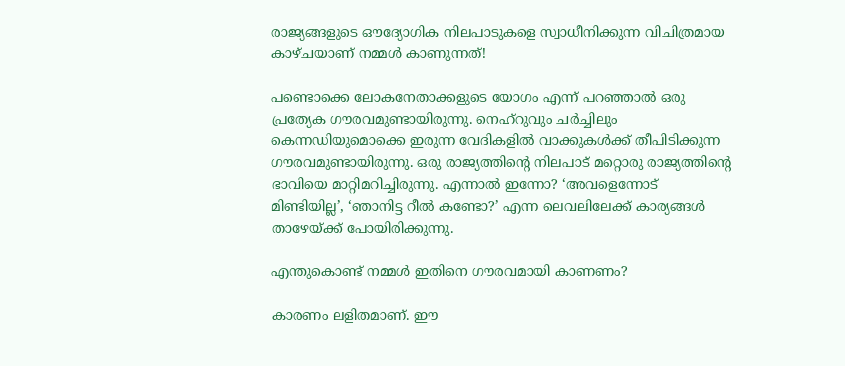രാജ്യങ്ങളുടെ ഔദ്യോഗിക നിലപാടുകളെ സ്വാധീനിക്കുന്ന വിചിത്രമായ കാഴ്ചയാണ് നമ്മള്‍ കാണുന്നത്!

പണ്ടൊക്കെ ലോകനേതാക്കളുടെ യോഗം എന്ന് പറഞ്ഞാല്‍ ഒരു പ്രത്യേക ഗൗരവമുണ്ടായിരുന്നു. നെഹ്റുവും ചര്‍ച്ചിലും കെന്നഡിയുമൊക്കെ ഇരുന്ന വേദികളില്‍ വാക്കുകള്‍ക്ക് തീപിടിക്കുന്ന ഗൗരവമുണ്ടായിരുന്നു. ഒരു രാജ്യത്തിന്റെ നിലപാട് മറ്റൊരു രാജ്യത്തിന്റെ ഭാവിയെ മാറ്റിമറിച്ചിരുന്നു. എന്നാല്‍ ഇന്നോ? ‘അവളെന്നോട് മിണ്ടിയില്ല’, ‘ഞാനിട്ട റീല്‍ കണ്ടോ?’ എന്ന ലെവലിലേക്ക് കാര്യങ്ങള്‍ താഴേയ്ക്ക് പോയിരിക്കുന്നു.

എന്തുകൊണ്ട് നമ്മള്‍ ഇതിനെ ഗൗരവമായി കാണണം?

കാരണം ലളിതമാണ്. ഈ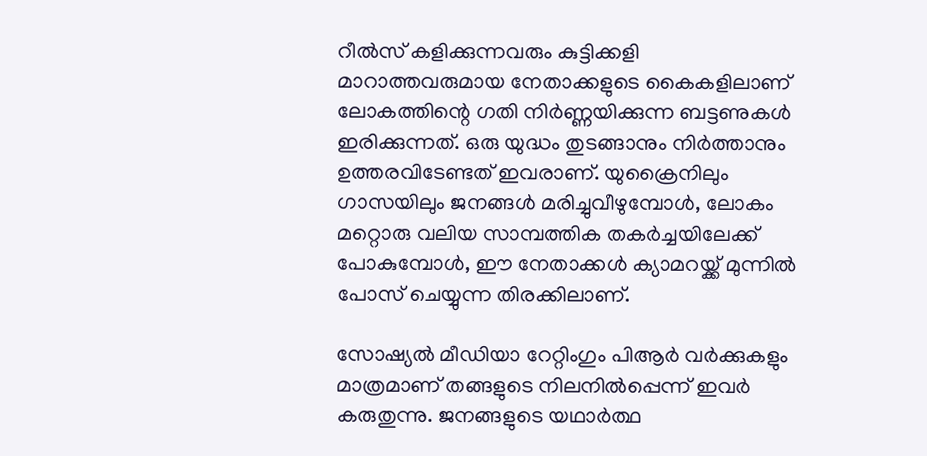റീല്‍സ് കളിക്കുന്നവരും കുട്ടിക്കളി മാറാത്തവരുമായ നേതാക്കളുടെ കൈകളിലാണ് ലോകത്തിന്റെ ഗതി നിര്‍ണ്ണയിക്കുന്ന ബട്ടണുകള്‍ ഇരിക്കുന്നത്. ഒരു യുദ്ധം തുടങ്ങാനും നിര്‍ത്താനും ഉത്തരവിടേണ്ടത് ഇവരാണ്. യുക്രൈനിലും ഗാസയിലും ജനങ്ങള്‍ മരിച്ചുവീഴുമ്പോള്‍, ലോകം മറ്റൊരു വലിയ സാമ്പത്തിക തകര്‍ച്ചയിലേക്ക് പോകുമ്പോള്‍, ഈ നേതാക്കള്‍ ക്യാമറയ്ക്ക് മുന്നില്‍ പോസ് ചെയ്യുന്ന തിരക്കിലാണ്.

സോഷ്യല്‍ മീഡിയാ റേറ്റിംഗും പിആര്‍ വര്‍ക്കുകളും മാത്രമാണ് തങ്ങളുടെ നിലനില്‍പ്പെന്ന് ഇവര്‍ കരുതുന്നു. ജനങ്ങളുടെ യഥാര്‍ത്ഥ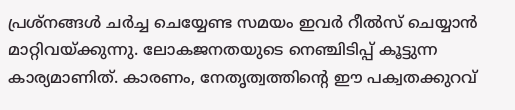പ്രശ്‌നങ്ങള്‍ ചര്‍ച്ച ചെയ്യേണ്ട സമയം ഇവര്‍ റീല്‍സ് ചെയ്യാന്‍ മാറ്റിവയ്ക്കുന്നു. ലോകജനതയുടെ നെഞ്ചിടിപ്പ് കൂട്ടുന്ന കാര്യമാണിത്. കാരണം, നേതൃത്വത്തിന്റെ ഈ പക്വതക്കുറവ്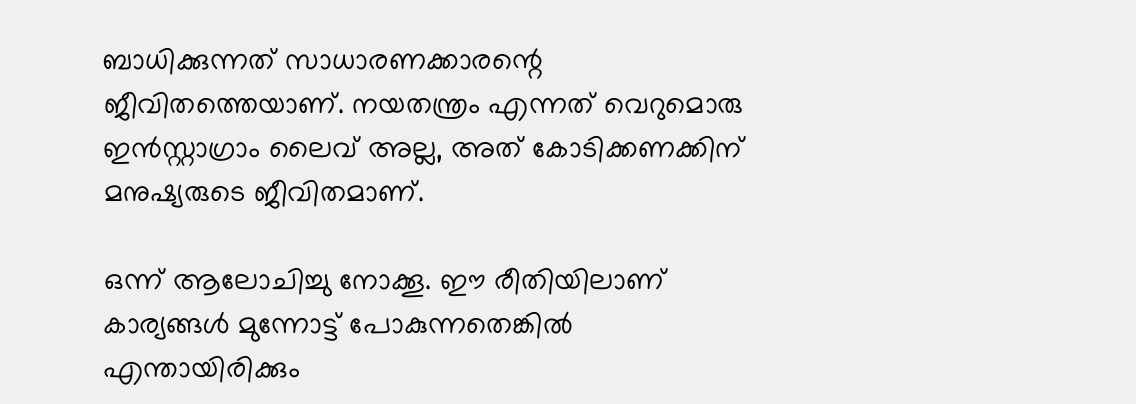ബാധിക്കുന്നത് സാധാരണക്കാരന്റെ ജീവിതത്തെയാണ്. നയതന്ത്രം എന്നത് വെറുമൊരു ഇന്‍സ്റ്റാഗ്രാം ലൈവ് അല്ല, അത് കോടിക്കണക്കിന് മനുഷ്യരുടെ ജീവിതമാണ്.

ഒന്ന് ആലോചിച്ചു നോക്കൂ. ഈ രീതിയിലാണ് കാര്യങ്ങള്‍ മുന്നോട്ട് പോകുന്നതെങ്കില്‍ എന്തായിരിക്കും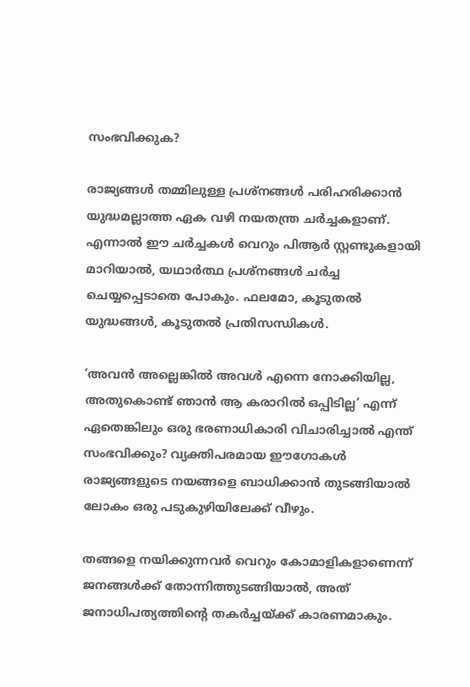സംഭവിക്കുക?

രാജ്യങ്ങള്‍ തമ്മിലുള്ള പ്രശ്‌നങ്ങള്‍ പരിഹരിക്കാന്‍ യുദ്ധമല്ലാത്ത ഏക വഴി നയതന്ത്ര ചര്‍ച്ചകളാണ്. എന്നാല്‍ ഈ ചര്‍ച്ചകള്‍ വെറും പിആര്‍ സ്റ്റണ്ടുകളായി മാറിയാല്‍, യഥാര്‍ത്ഥ പ്രശ്‌നങ്ങള്‍ ചര്‍ച്ച ചെയ്യപ്പെടാതെ പോകും. ഫലമോ, കൂടുതല്‍ യുദ്ധങ്ങള്‍, കൂടുതല്‍ പ്രതിസന്ധികള്‍.

‘അവന്‍ അല്ലെങ്കില്‍ അവള്‍ എന്നെ നോക്കിയില്ല, അതുകൊണ്ട് ഞാന്‍ ആ കരാറില്‍ ഒപ്പിടില്ല’ എന്ന് ഏതെങ്കിലും ഒരു ഭരണാധികാരി വിചാരിച്ചാല്‍ എന്ത് സംഭവിക്കും? വ്യക്തിപരമായ ഈഗോകള്‍ രാജ്യങ്ങളുടെ നയങ്ങളെ ബാധിക്കാന്‍ തുടങ്ങിയാല്‍ ലോകം ഒരു പടുകുഴിയിലേക്ക് വീഴും.

തങ്ങളെ നയിക്കുന്നവര്‍ വെറും കോമാളികളാണെന്ന് ജനങ്ങള്‍ക്ക് തോന്നിത്തുടങ്ങിയാല്‍, അത് ജനാധിപത്യത്തിന്റെ തകര്‍ച്ചയ്ക്ക് കാരണമാകും.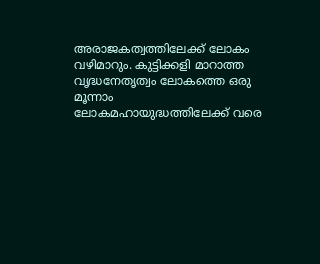അരാജകത്വത്തിലേക്ക് ലോകം വഴിമാറും. കുട്ടിക്കളി മാറാത്ത വൃദ്ധനേതൃത്വം ലോകത്തെ ഒരു മൂന്നാം ലോകമഹായുദ്ധത്തിലേക്ക് വരെ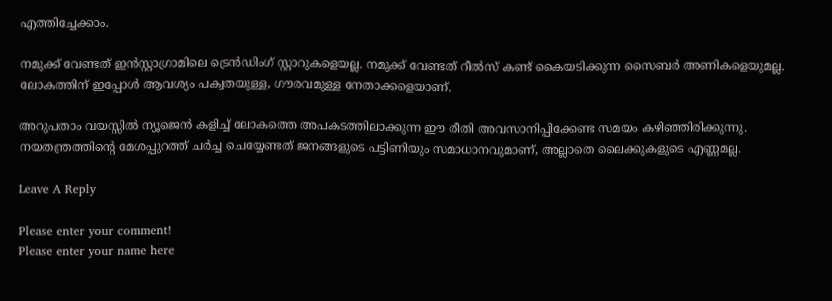എത്തിച്ചേക്കാം.

നമുക്ക് വേണ്ടത് ഇന്‍സ്റ്റാഗ്രാമിലെ ട്രെന്‍ഡിംഗ് സ്റ്റാറുകളെയല്ല. നമുക്ക് വേണ്ടത് റീല്‍സ് കണ്ട് കൈയടിക്കുന്ന സൈബര്‍ അണികളെയുമല്ല. ലോകത്തിന് ഇപ്പോള്‍ ആവശ്യം പക്വതയുള്ള, ഗൗരവമുള്ള നേതാക്കളെയാണ്.

അറുപതാം വയസ്സില്‍ ന്യൂജെന്‍ കളിച്ച് ലോകത്തെ അപകടത്തിലാക്കുന്ന ഈ രീതി അവസാനിപ്പിക്കേണ്ട സമയം കഴിഞ്ഞിരിക്കുന്നു. നയതന്ത്രത്തിന്റെ മേശപ്പുറത്ത് ചര്‍ച്ച ചെയ്യേണ്ടത് ജനങ്ങളുടെ പട്ടിണിയും സമാധാനവുമാണ്, അല്ലാതെ ലൈക്കുകളുടെ എണ്ണമല്ല.

Leave A Reply

Please enter your comment!
Please enter your name here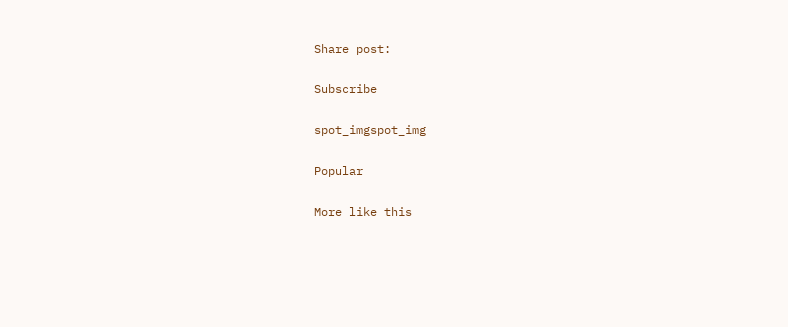Share post:

Subscribe

spot_imgspot_img

Popular

More like this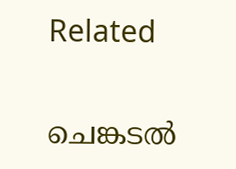Related

ചെങ്കടല്‍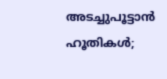അടച്ചുപൂട്ടാന്‍ ഹൂതികള്‍;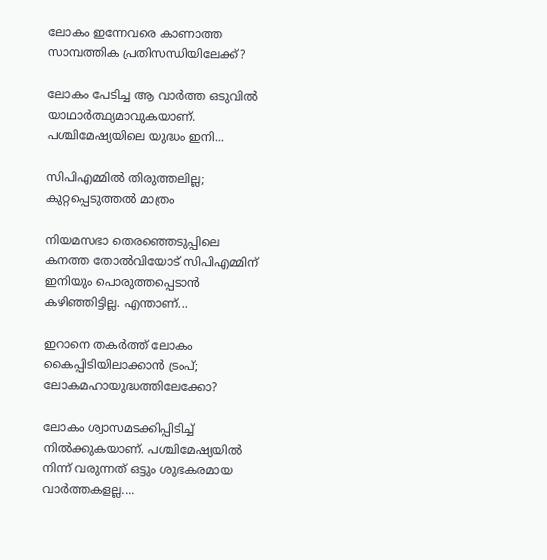ലോകം ഇന്നേവരെ കാണാത്ത സാമ്പത്തിക പ്രതിസന്ധിയിലേക്ക്?

ലോകം പേടിച്ച ആ വാര്‍ത്ത ഒടുവില്‍ യാഥാര്‍ത്ഥ്യമാവുകയാണ്. പശ്ചിമേഷ്യയിലെ യുദ്ധം ഇനി...

സിപിഎമ്മില്‍ തിരുത്തലില്ല; കുറ്റപ്പെടുത്തല്‍ മാത്രം

നിയമസഭാ തെരഞ്ഞെടുപ്പിലെ കനത്ത തോല്‍വിയോട് സിപിഎമ്മിന് ഇനിയും പൊരുത്തപ്പെടാന്‍ കഴിഞ്ഞിട്ടില്ല. എന്താണ്...

ഇറാനെ തകര്‍ത്ത് ലോകം കൈപ്പിടിയിലാക്കാന്‍ ട്രംപ്; ലോകമഹായുദ്ധത്തിലേക്കോ?

ലോകം ശ്വാസമടക്കിപ്പിടിച്ച് നില്‍ക്കുകയാണ്. പശ്ചിമേഷ്യയില്‍ നിന്ന് വരുന്നത് ഒട്ടും ശുഭകരമായ വാര്‍ത്തകളല്ല....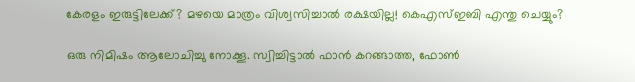കേരളം ഇരുട്ടിലേക്ക്? മഴയെ മാത്രം വിശ്വസിച്ചാല്‍ രക്ഷയില്ല! കെഎസ്ഇബി എന്തു ചെയ്യും?

ഒരു നിമിഷം ആലോചിച്ചു നോക്കൂ. സ്വിച്ചിട്ടാല്‍ ഫാന്‍ കറങ്ങാത്ത, ഫോണ്‍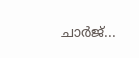ചാര്‍ജ്...